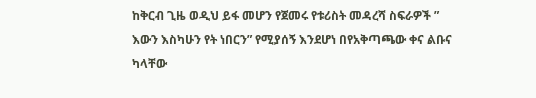ከቅርብ ጊዜ ወዲህ ይፋ መሆን የጀመሩ የቱሪስት መዳረሻ ስፍራዎች ” እውን እስካሁን የት ነበርን” የሚያሰኝ እንደሆነ በየአቅጣጫው ቀና ልቡና ካላቸው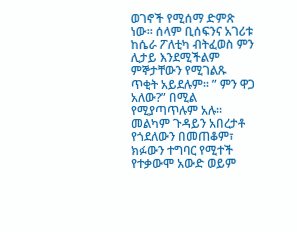ወገኖች የሚሰማ ድምጽ ነው። ሰላም ቢሰፍንና አገሪቱ ከሴራ ፖለቲካ ብትፈወስ ምን ሊታይ እንደሚችልም ምኞታቸውን የሚገልጹ ጥቂት አይደሉም። ” ምን ዋጋ አለው?” በሚል የሚያጣጥሉም አሉ።
መልካም ጉዳይን አበረታቶ የጎደለውን በመጠቆም፣ ክፉውን ተግባር የሚተች የተቃውሞ አውድ ወይም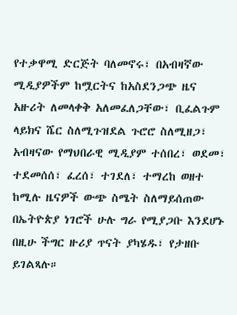የተቃዋሚ ድርጅት ባለመኖሩ፣ በአብዛኛው ሚዲያዎችም ከሟርትና ከአስደንጋጭ ዜና አዙሪት ለመላቀቅ አለመፈለጋቸው፣ ቢፈልጉም ላይክና ሼር ስለሚጉዝደል ጉሮሮ ስለሚዘጋ፣ አብዛናው የማህበራዊ ሚዲያም ተሰበረ፣ ወደመ፣ ተደመሰሰ፣ ፈረሰ፣ ተገደለ፣ ተማረከ ወዘተ ከሚሉ ዜናዎች ውጭ ስሜት ስለማይሰጠው በኤትዮጵያ ነገሮች ሁሉ ግራ የሚያጋቡ እንደሆኑ በዚሁ ችግር ዙሪያ ጥናት ያካሄዱ፣ የታዘቡ ይገልጻሉ።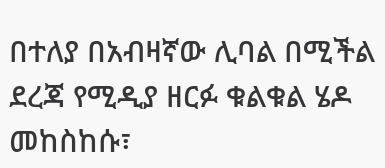በተለያ በአብዛኛው ሊባል በሚችል ደረጃ የሚዲያ ዘርፉ ቁልቁል ሄዶ መከስከሱ፣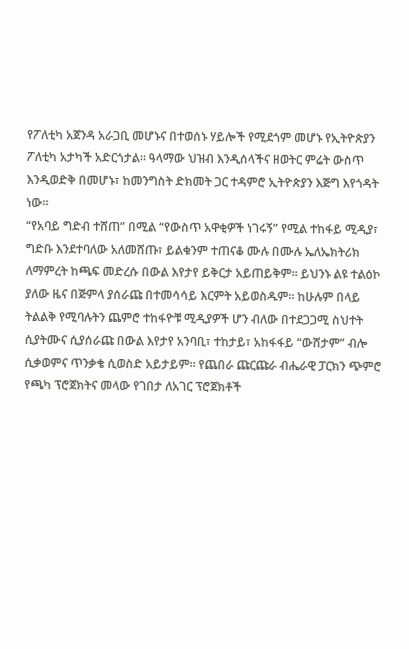የፖለቲካ አጀንዳ አራጋቢ መሆኑና በተወሰኑ ሃይሎች የሚደጎም መሆኑ የኢትዮጵያን ፖለቲካ አታካች አድርጎታል። ዓላማው ህዝብ እንዲሰላችና ዘወትር ምሬት ውስጥ እንዲወድቅ በመሆኑ፣ ከመንግስት ድክመት ጋር ተዳምሮ ኢትዮጵያን እጅግ እየጎዳት ነው።
“የአባይ ግድብ ተሸጠ” በሚል “የውስጥ አዋቂዎች ነገሩኝ” የሚል ተከፋይ ሚዲያ፣ ግድቡ እንደተባለው አለመሸጡ፣ ይልቁንም ተጠናቆ ሙሉ በሙሉ ኤለኤክትሪክ ለማምረት ከጫፍ መድረሱ በውል እየታየ ይቅርታ አይጠይቅም። ይህንኑ ልዩ ተልዕኮ ያለው ዜና በጅምላ ያሰራጩ በተመሳሳይ እርምት አይወስዱም። ከሁሉም በላይ ትልልቅ የሚባሉትን ጨምሮ ተከፋዮቹ ሚዲያዎች ሆን ብለው በተደጋጋሚ ስህተት ሲያትሙና ሲያሰራጩ በውል እየታየ አንባቢ፣ ተከታይ፣ አከፋፋይ “ውሸታም” ብሎ ሲቃወምና ጥንቃቄ ሲወስድ አይታይም። የጨበራ ጩርጩራ ብሔራዊ ፓርክን ጭምሮ የጫካ ፕሮጀክትና መላው የገበታ ለአገር ፕሮጀክቶች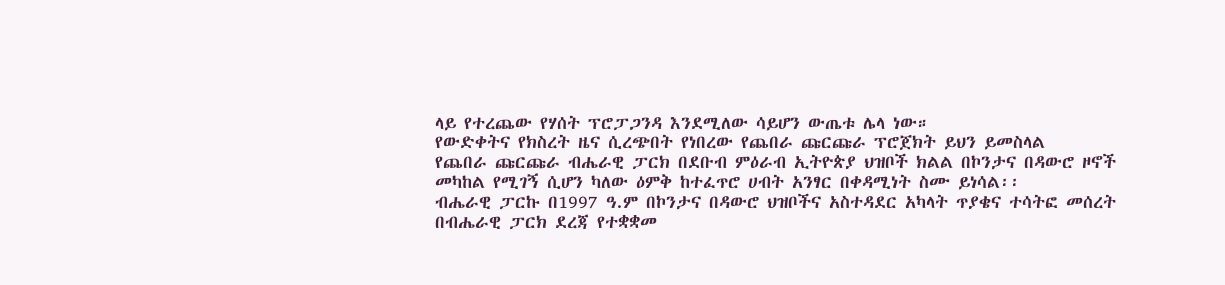ላይ የተረጨው የሃሰት ፕሮፓጋንዳ እንደሚለው ሳይሆን ውጤቱ ሌላ ነው።
የውድቀትና የክስረት ዜና ሲረጭበት የነበረው የጨበራ ጩርጩራ ፕሮጀክት ይህን ይመስላል
የጨበራ ጩርጩራ ብሔራዊ ፓርክ በደቡብ ምዕራብ ኢትዮጵያ ህዝቦች ክልል በኮንታና በዳውሮ ዞኖች መካከል የሚገኝ ሲሆን ካለው ዕምቅ ከተፈጥሮ ሀብት አንፃር በቀዳሚነት ስሙ ይነሳል፡፡
ብሔራዊ ፓርኩ በ1997 ዓ.ም በኮንታና በዳውሮ ህዝቦችና አስተዳደር አካላት ጥያቄና ተሳትፎ መሰረት በብሔራዊ ፓርክ ደረጃ የተቋቋመ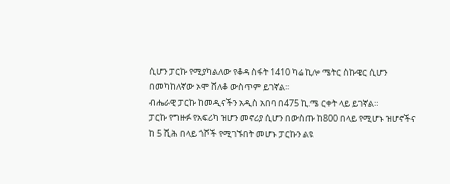ሲሆን ፓርኩ የሚያካልለው የቆዳ ስፋት 1410 ካሬ ኪሎ ሜትር ስኩዌር ሲሆን በመካከለኛው ኦሞ ሸለቆ ውስጥም ይገኛል፡፡
ብሔራዊ ፓርኩ ከመዲናችን አዲስ አበባ በ475 ኪ.ሜ ርቀት ላይ ይገኛል።
ፓርኩ የግዙፉ የአፍሪካ ዝሆን መኖሪያ ሲሆን በውስጡ ከ800 በላይ የሚሆኑ ዝሆኖችና ከ 5 ሺሕ በላይ ጎሾች የሚገኙበት መሆኑ ፓርኩን ልዩ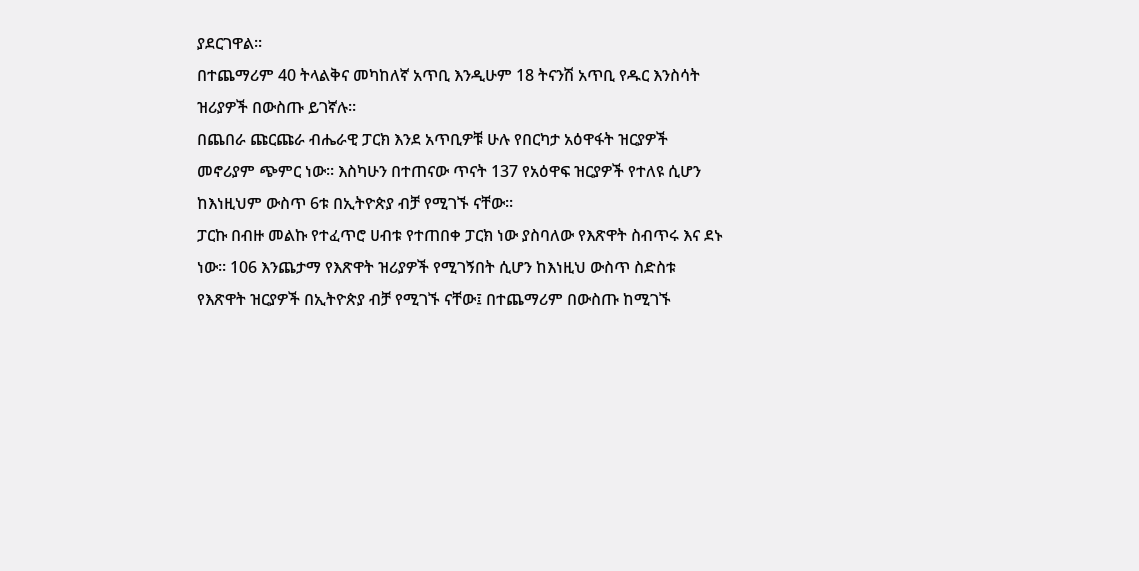ያደርገዋል፡፡
በተጨማሪም 40 ትላልቅና መካከለኛ አጥቢ እንዲሁም 18 ትናንሽ አጥቢ የዱር እንስሳት ዝሪያዎች በውስጡ ይገኛሉ።
በጨበራ ጩርጩራ ብሔራዊ ፓርክ እንደ አጥቢዎቹ ሁሉ የበርካታ አዕዋፋት ዝርያዎች መኖሪያም ጭምር ነው፡፡ እስካሁን በተጠናው ጥናት 137 የአዕዋፍ ዝርያዎች የተለዩ ሲሆን ከእነዚህም ውስጥ 6ቱ በኢትዮጵያ ብቻ የሚገኙ ናቸው፡፡
ፓርኩ በብዙ መልኩ የተፈጥሮ ሀብቱ የተጠበቀ ፓርክ ነው ያስባለው የእጽዋት ስብጥሩ እና ደኑ ነው። 106 እንጨታማ የእጽዋት ዝሪያዎች የሚገኝበት ሲሆን ከእነዚህ ውስጥ ስድስቱ የእጽዋት ዝርያዎች በኢትዮጵያ ብቻ የሚገኙ ናቸው፤ በተጨማሪም በውስጡ ከሚገኙ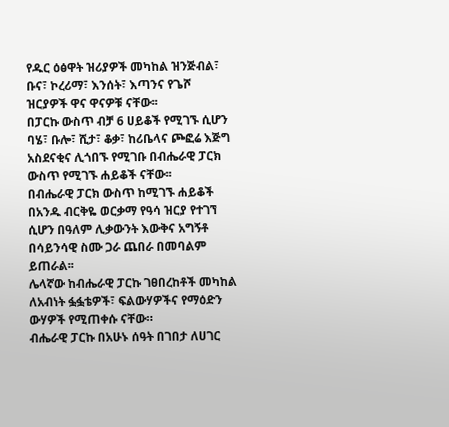የዱር ዕፅዋት ዝሪያዎች መካከል ዝንጅብል፣ ቡና፣ ኮረሪማ፣ እንሰት፣ እጣንና የጌሾ ዝርያዎች ዋና ዋናዎቹ ናቸው፡፡
በፓርኩ ውስጥ ብቻ 6 ሀይቆች የሚገኙ ሲሆን ባሄ፣ ቡሎ፣ ሺታ፣ ቆቃ፣ ከሪቤላና ጮፎሬ እጅግ አስደናቂና ሊጎበኙ የሚገቡ በብሔራዊ ፓርክ ውስጥ የሚገኙ ሐይቆች ናቸው፡፡
በብሔራዊ ፓርክ ውስጥ ከሚገኙ ሐይቆች በአንዱ ብርቅዬ ወርቃማ የዓሳ ዝርያ የተገኘ ሲሆን በዓለም ሊቃውንት እውቅና አግኝቶ በሳይንሳዊ ስሙ ጋራ ጨበራ በመባልም ይጠራል፡፡
ሌላኛው ከብሔራዊ ፓርኩ ገፀበረከቶች መካከል ለአብነት ፏፏቴዎች፣ ፍልውሃዎችና የማዕድን ውሃዎች የሚጠቀሱ ናቸው።
ብሔራዊ ፓርኩ በአሁኑ ሰዓት በገበታ ለሀገር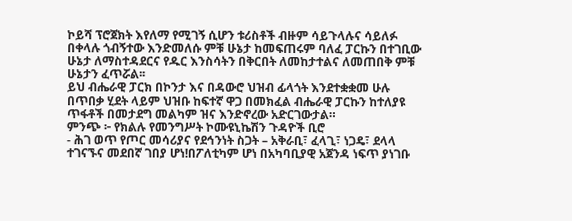ኮይሻ ፕሮጀክት እየለማ የሚገኝ ሲሆን ቱሪስቶች ብዙም ሳይጉላሉና ሳይለፉ በቀላሉ ጎብኝተው እንድመለሱ ምቹ ሁኔታ ከመፍጠሩም ባለፈ ፓርኩን በተገቢው ሁኔታ ለማስተዳደርና የዱር እንስሳትን በቅርበት ለመከታተልና ለመጠበቅ ምቹ ሁኔታን ፈጥሯል፡፡
ይህ ብሔራዊ ፓርክ በኮንታ እና በዳውሮ ህዝብ ፊላጎት እንደተቋቋመ ሁሉ በጥበቃ ሂደት ላይም ህዝቡ ከፍተኛ ዋጋ በመክፈል ብሔራዊ ፓርኩን ከተለያዩ ጥፋቶች በመታደግ መልካም ዝና እንድኖረው አድርገውታል።
ምንጭ ፦ የክልሉ የመንግሥት ኮሙዩኒኬሽን ጉዳዮች ቢሮ
- ሕገ ወጥ የጦር መሳሪያና የደኅንነት ስጋት – አቅራቢ፣ ፈላጊ፣ ነጋዴ፣ ደላላ ተገናኙና መደበኛ ገበያ ሆነ!በፖለቲካም ሆነ በአካባቢያዊ አጀንዳ ነፍጥ ያነገቡ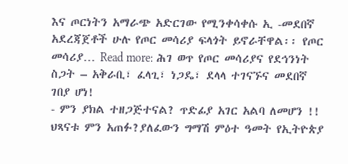እና ጦርነትን አማራጭ አድርገው የሚንቀሳቀሱ ኢ -መደበኛ አደረጃጀቶች ሁሉ የጦር መሳሪያ ፍላጎት ይኖራቸዋል፡፡ የጦር መሳሪያ… Read more: ሕገ ወጥ የጦር መሳሪያና የደኅንነት ስጋት – አቅራቢ፣ ፈላጊ፣ ነጋዴ፣ ደላላ ተገናኙና መደበኛ ገበያ ሆነ!
- ምን ያክል ተዘጋጅተናል? ጥድፊያ አገር አልባ ለመሆን !! ህጻናቱ ምን አጠፉ?ያለፈውን ግማሽ ምዕተ ዓመት የኢትዮጵያ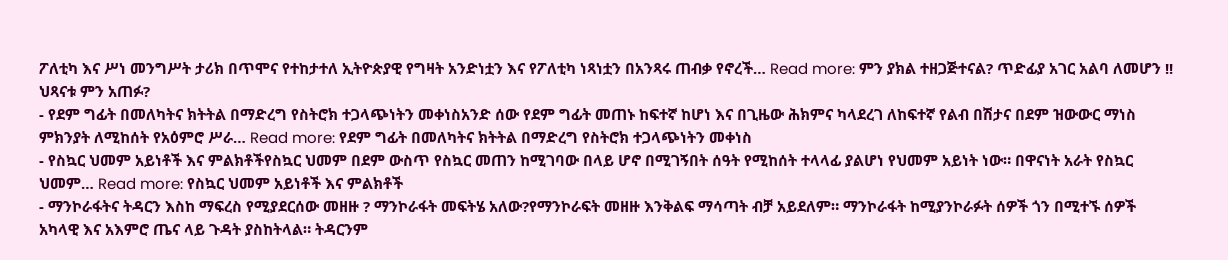ፖለቲካ እና ሥነ መንግሥት ታሪክ በጥሞና የተከታተለ ኢትዮጵያዊ የግዛት አንድነቷን እና የፖለቲካ ነጻነቷን በአንጻሩ ጠብቃ የኖረች… Read more: ምን ያክል ተዘጋጅተናል? ጥድፊያ አገር አልባ ለመሆን !! ህጻናቱ ምን አጠፉ?
- የደም ግፊት በመለካትና ክትትል በማድረግ የስትሮክ ተጋላጭነትን መቀነስአንድ ሰው የደም ግፊት መጠኑ ከፍተኛ ከሆነ እና በጊዜው ሕክምና ካላደረገ ለከፍተኛ የልብ በሽታና በደም ዝውውር ማነስ ምክንያት ለሚከሰት የአዕምሮ ሥራ… Read more: የደም ግፊት በመለካትና ክትትል በማድረግ የስትሮክ ተጋላጭነትን መቀነስ
- የስኳር ህመም አይነቶች እና ምልክቶችየስኳር ህመም በደም ውስጥ የስኳር መጠን ከሚገባው በላይ ሆኖ በሚገኝበት ሰዓት የሚከሰት ተላላፊ ያልሆነ የህመም አይነት ነው። በዋናነት አራት የስኳር ህመም… Read more: የስኳር ህመም አይነቶች እና ምልክቶች
- ማንኮራፋትና ትዳርን እስከ ማፍረስ የሚያደርሰው መዘዙ ? ማንኮራፋት መፍትሄ አለው?የማንኮራፍት መዘዙ እንቅልፍ ማሳጣት ብቻ አይደለም። ማንኮራፋት ከሚያንኮራፉት ሰዎች ጎን በሚተኙ ሰዎች አካላዊ እና አእምሮ ጤና ላይ ጉዳት ያስከትላል። ትዳርንም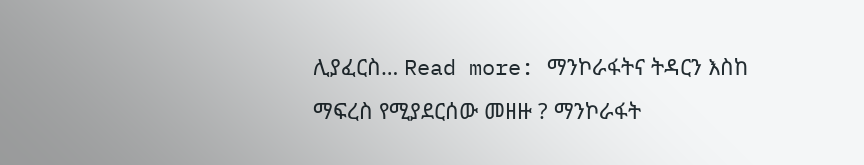ሊያፈርስ… Read more: ማንኮራፋትና ትዳርን እስከ ማፍረስ የሚያደርሰው መዘዙ ? ማንኮራፋት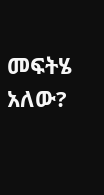መፍትሄ አለው?